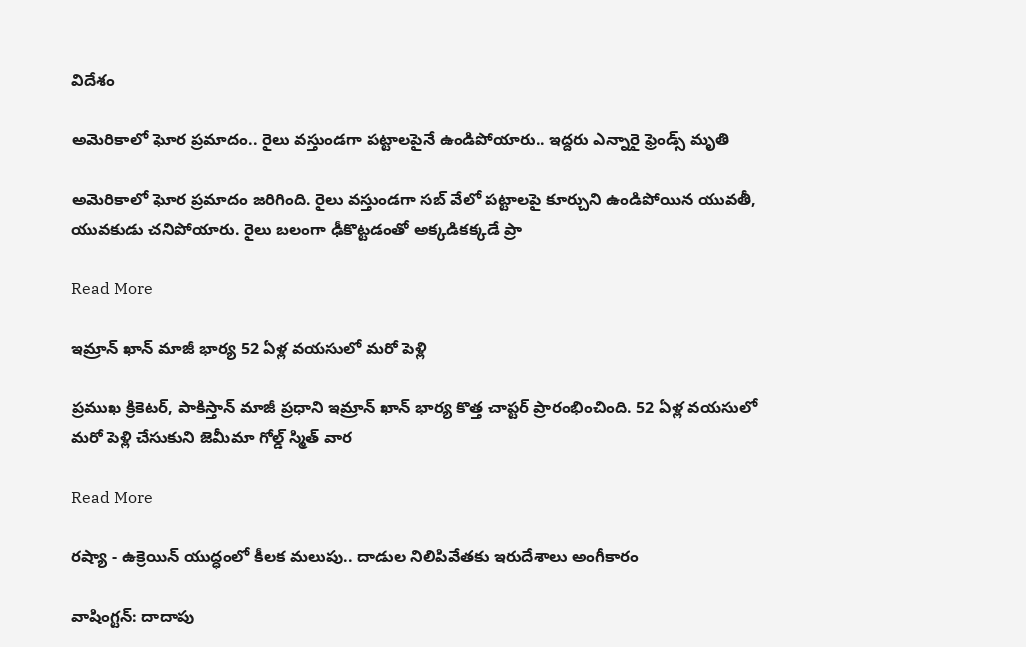విదేశం

అమెరికాలో ఘోర ప్రమాదం.. రైలు వస్తుండగా పట్టాలపైనే ఉండిపోయారు.. ఇద్దరు ఎన్నారై ఫ్రెండ్స్ మృతి

అమెరికాలో ఘోర ప్రమాదం జరిగింది. రైలు వస్తుండగా సబ్ వేలో పట్టాలపై కూర్చుని ఉండిపోయిన యువతీ, యువకుడు చనిపోయారు. రైలు బలంగా ఢీకొట్టడంతో అక్కడికక్కడే ప్రా

Read More

ఇమ్రాన్ ఖాన్ మాజీ భార్య 52 ఏళ్ల వయసులో మరో పెళ్లి

ప్రముఖ క్రికెటర్, పాకిస్తాన్ మాజీ ప్రధాని ఇమ్రాన్ ఖాన్ భార్య కొత్త చాప్టర్ ప్రారంభించింది. 52 ఏళ్ల వయసులో మరో పెళ్లి చేసుకుని జెమీమా గోల్డ్ స్మిత్ వార

Read More

రష్యా - ఉక్రెయిన్ యుద్ధంలో కీలక మలుపు.. దాడుల నిలిపివేతకు ఇరుదేశాలు అంగీకారం

వాషింగ్టన్: దాదాపు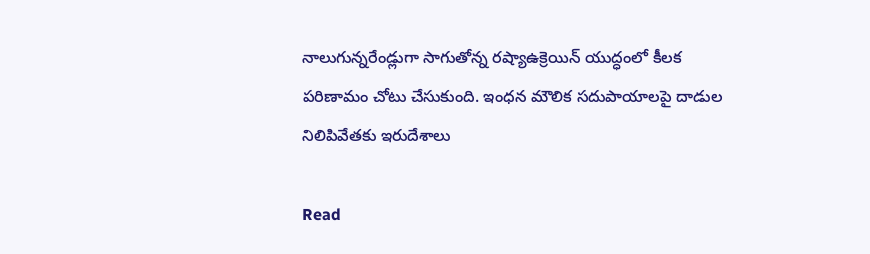నాలుగున్నరేండ్లుగా సాగుతోన్న రష్యాఉక్రెయిన్ యుద్ధంలో కీలక పరిణామం చోటు చేసుకుంది. ఇంధన మౌలిక సదుపాయాలపై దాడుల నిలిపివేతకు ఇరుదేశాలు

Read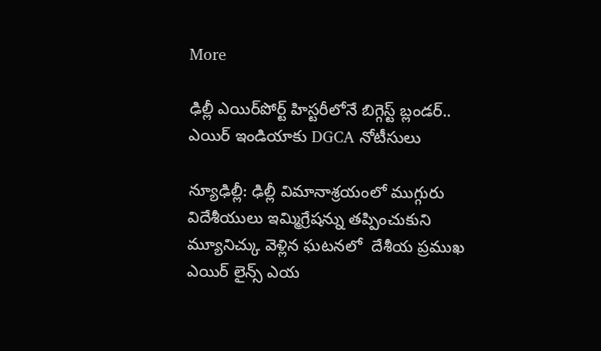More

ఢిల్లీ ఎయిర్‌పోర్ట్ హిస్టరీలోనే బిగ్గెస్ట్ బ్లండర్.. ఎయిర్ ఇండియాకు DGCA నోటీసులు

న్యూఢిల్లీ: ఢిల్లీ విమానాశ్రయంలో ముగ్గురు విదేశీయులు ఇమ్మిగ్రేషన్ను తప్పించుకుని మ్యూనిచ్కు వెళ్లిన ఘటనలో  దేశీయ ప్రముఖ ఎయిర్ లైన్స్ ఎయ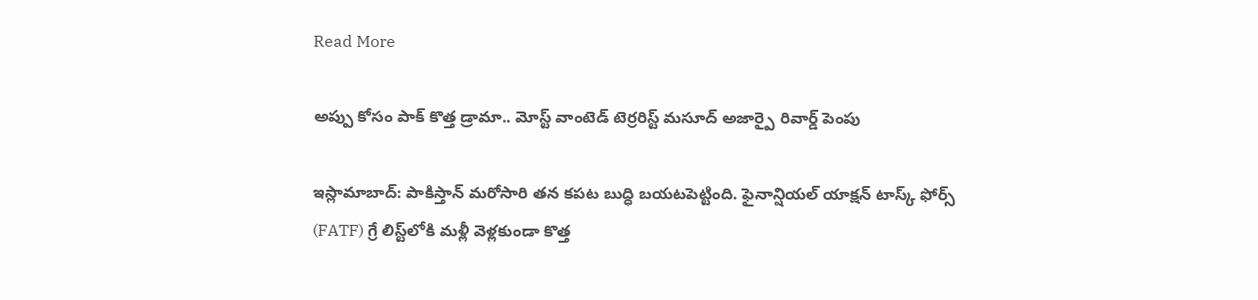Read More

అప్పు కోసం పాక్ కొత్త డ్రామా.. మోస్ట్ వాంటెడ్ టెర్రరిస్ట్ మసూద్ అజార్పై రివార్డ్ పెంపు

ఇస్లామాబాద్: పాకిస్తాన్ మరోసారి తన కపట బుద్ధి బయటపెట్టింది. ఫైనాన్షియల్ యాక్షన్ టాస్క్ ఫోర్స్ (FATF) గ్రే లిస్ట్‌లోకి మళ్లీ వెళ్లకుండా కొత్త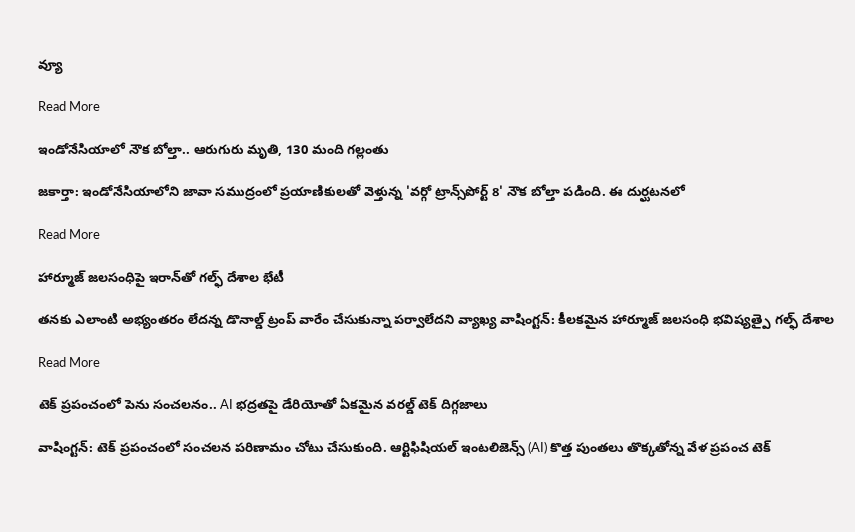వ్యూ

Read More

ఇండోనేసియాలో నౌక బోల్తా.. ఆరుగురు మృతి, 130 మంది గల్లంతు

జకార్తా: ఇండోనేసియాలోని జావా సముద్రంలో ప్రయాణికులతో వెళ్తున్న 'వర్గో ట్రాన్స్‌‌‌‌పోర్ట్ 8' నౌక బోల్తా పడింది. ఈ దుర్ఘటనలో

Read More

హార్మూజ్ జలసంధిపై ఇరాన్‌‌తో గల్ఫ్ దేశాల భేటీ

తనకు ఎలాంటి అభ్యంతరం లేదన్న డొనాల్డ్ ట్రంప్ వారేం చేసుకున్నా పర్వాలేదని వ్యాఖ్య వాషింగ్టన్: కీలకమైన హార్మూజ్ జలసంధి భవిష్యత్పై గల్ఫ్ దేశాల

Read More

టెక్ ప్రపంచంలో పెను సంచలనం.. AI భద్రతపై డేరియోతో ఏకమైన వరల్డ్ టెక్ దిగ్గజాలు

వాషింగ్టన్: టెక్ ప్రపంచంలో సంచలన పరిణామం చోటు చేసుకుంది. ఆర్టిఫిషియల్ ఇంటలిజెన్స్ (AI) కొత్త పుంతలు తొక్కతోన్న వేళ ప్రపంచ టెక్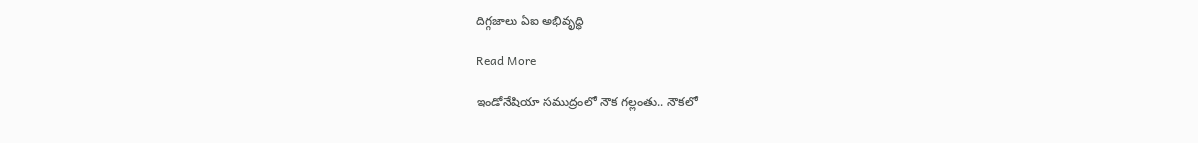దిగ్గజాలు ఏఐ అభివృద్ధి

Read More

ఇండోనేషియా సముద్రంలో నౌక గల్లంతు.. నౌకలో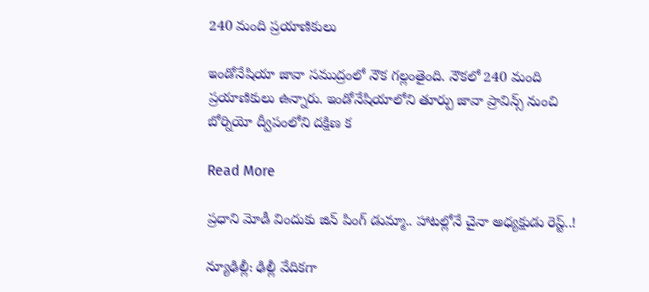240 మంది ప్రయాణికులు

ఇండోనేషియా జావా సముద్రంలో నౌక గల్లంతైంది. నౌకలో 240 మంది ప్రయాణికులు ఉన్నారు. ఇండోనేషియాలోని తూర్పు జావా ప్రావిన్స్ నుంచి బోర్నియో ద్వీపంలోని దక్షిణ క

Read More

ప్రధాని మోడీ విందుకు జిన్ పింగ్ డుమ్మా.. హాటల్లోనే చైనా అధ్యక్షుడు రెస్ట్..!

న్యూఢిల్లీ: ఢిల్లీ వేదికగా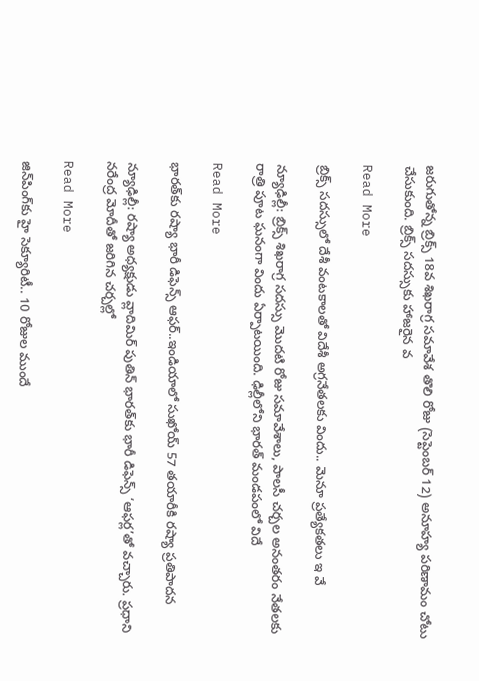జరుగుతోన్న బ్రిక్స్ 18వ శిఖరాగ్ర సమావేశ తొలి రోజు (సెప్టెంబర్ 12) అనూహ్య పరిణామం చోటు చేసుకుంది. బ్రిక్స్ సదస్సుకు హాజరైన వ

Read More

బ్రిక్స్ సదస్సులో దేశీ వంటకాలతో విదేశీ అగ్రనేతలకు విందు.. మెనూ ప్రత్యేకతలు ఇ వే

న్యూఢిల్లీ: బ్రిక్స్ శిఖరాగ్ర సదస్సు మొదటి రోజు సమావేశాలు, పాలసీ చర్చల అనంతరం నేతలకు రాత్రి పూట ఘనంగా విందు ఏర్పాటయింది. ఢిల్లీలోని భారత్ మండపంలో విదే

Read More

భారత్‌‌‌‌‌‌‌‌కు రష్యా భారీ డిఫెన్స్ ఆఫర్..ఇండియాలో సుఖోయ్ 57 తయారీకి రష్యా ప్రతిపాదన

న్యూఢిల్లీ: రష్యా అధ్యక్షుడు వ్లాదిమిర్ పుతిన్ భారత్‌‌కు భారీ డిఫెన్స్ ‘ఆఫర్ల’తో వచ్చారు. ప్రధాని నరేంద్ర మోదీతో జరిగిన చర్చల్లో

Read More

జిన్‌‌పింగ్‌‌కు హై సెక్యూరిటీ.. 10 రోజుల ముందే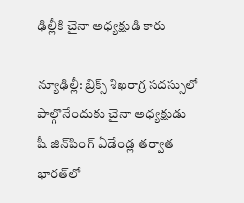ఢిల్లీకి చైనా అధ్యక్షుడి కారు

న్యూఢిల్లీ: బ్రిక్స్ శిఖరాగ్ర సదస్సులో పాల్గొనేందుకు చైనా అధ్యక్షుడు షీ జిన్‌‌పింగ్ ఏడేండ్ల తర్వాత భారత్‌‌లో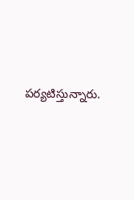పర్యటిస్తున్నారు.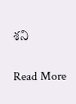శని

Read More